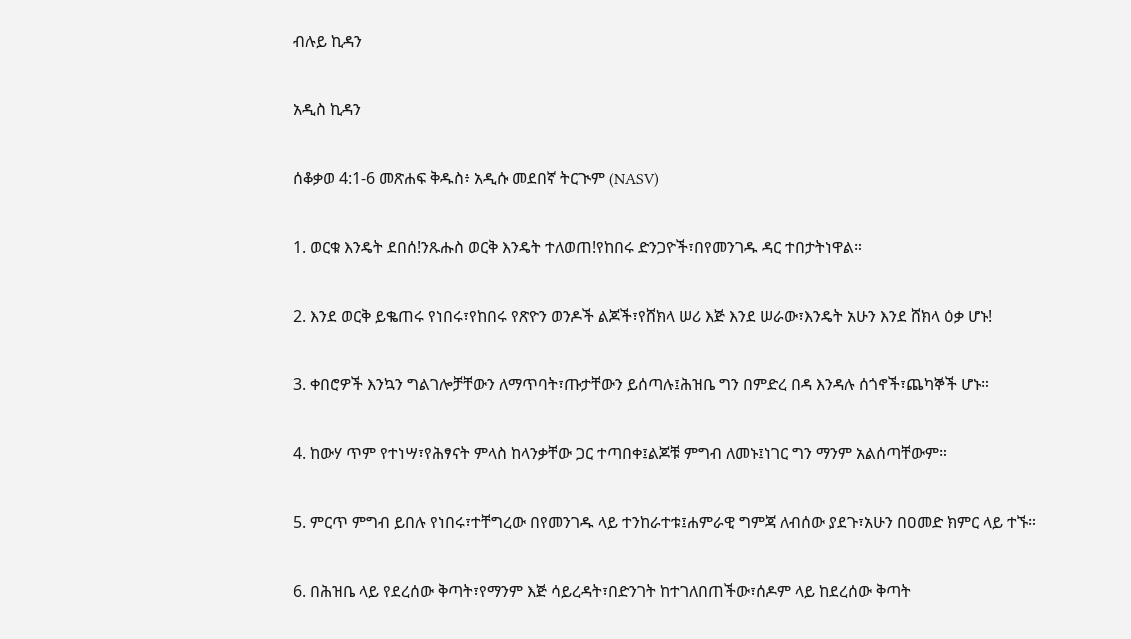ብሉይ ኪዳን

አዲስ ኪዳን

ሰቆቃወ 4:1-6 መጽሐፍ ቅዱስ፥ አዲሱ መደበኛ ትርጒም (NASV)

1. ወርቁ እንዴት ደበሰ!ንጹሑስ ወርቅ እንዴት ተለወጠ!የከበሩ ድንጋዮች፣በየመንገዱ ዳር ተበታትነዋል።

2. እንደ ወርቅ ይቈጠሩ የነበሩ፣የከበሩ የጽዮን ወንዶች ልጆች፣የሸክላ ሠሪ እጅ እንደ ሠራው፣እንዴት አሁን እንደ ሸክላ ዕቃ ሆኑ!

3. ቀበሮዎች እንኳን ግልገሎቻቸውን ለማጥባት፣ጡታቸውን ይሰጣሉ፤ሕዝቤ ግን በምድረ በዳ እንዳሉ ሰጎኖች፣ጨካኞች ሆኑ።

4. ከውሃ ጥም የተነሣ፣የሕፃናት ምላስ ከላንቃቸው ጋር ተጣበቀ፤ልጆቹ ምግብ ለመኑ፤ነገር ግን ማንም አልሰጣቸውም።

5. ምርጥ ምግብ ይበሉ የነበሩ፣ተቸግረው በየመንገዱ ላይ ተንከራተቱ፤ሐምራዊ ግምጃ ለብሰው ያደጉ፣አሁን በዐመድ ክምር ላይ ተኙ።

6. በሕዝቤ ላይ የደረሰው ቅጣት፣የማንም እጅ ሳይረዳት፣በድንገት ከተገለበጠችው፣ሰዶም ላይ ከደረሰው ቅጣት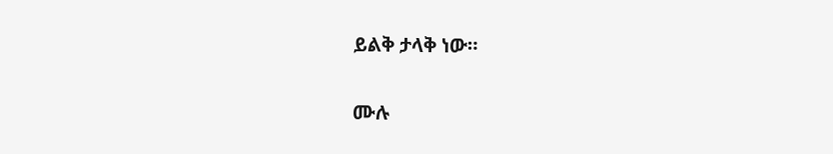ይልቅ ታላቅ ነው።

ሙሉ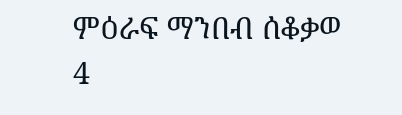ምዕራፍ ማንበብ ሰቆቃወ 4